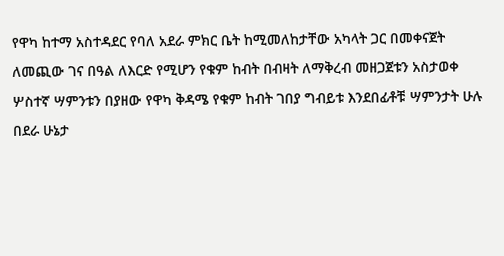የዋካ ከተማ አስተዳደር የባለ አደራ ምክር ቤት ከሚመለከታቸው አካላት ጋር በመቀናጀት ለመጪው ገና በዓል ለእርድ የሚሆን የቁም ከብት በብዛት ለማቅረብ መዘጋጀቱን አስታወቀ
ሦስተኛ ሣምንቱን በያዘው የዋካ ቅዳሜ የቁም ከብት ገበያ ግብይቱ እንደበፊቶቹ ሣምንታት ሁሉ በደራ ሁኔታ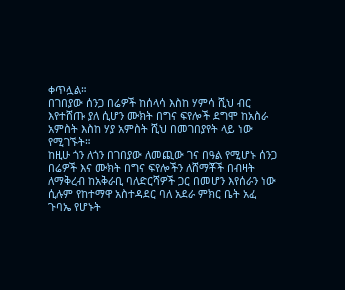ቀጥሏል።
በገበያው ሰንጋ በሬዎች ከሰላሳ እስከ ሃምሳ ሺህ ብር እየተሸጡ ያለ ሲሆን ሙክት በግና ፍየሎች ደግሞ ከአስራ አምስት እስከ ሃያ አምስት ሺህ በመገበያየት ላይ ነው የሚገኙት።
ከዚሁ ጎን ለጎን በገበያው ለመጪው ገና በዓል የሚሆኑ ሰንጋ በሬዎች እና ሙክት በግና ፍየሎችን ለሸማቾች በብዛት ለማቅረብ ከአቅራቢ ባለድርሻዎች ጋር በመሆን እየሰራን ነው ሲሉም የከተማዋ አስተዳደር ባለ አደራ ምክር ቤት አፈ ጉባኤ የሆኑት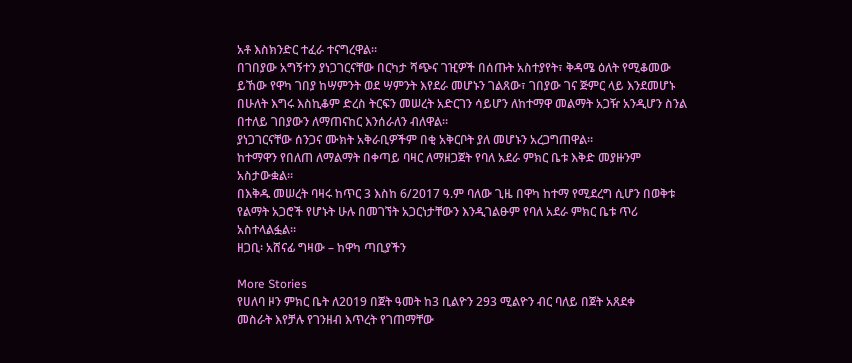አቶ እስክንድር ተፈራ ተናግረዋል።
በገበያው አግኝተን ያነጋገርናቸው በርካታ ሻጭና ገዢዎች በሰጡት አስተያየት፣ ቅዳሜ ዕለት የሚቆመው ይኸው የዋካ ገበያ ከሣምንት ወደ ሣምንት እየደራ መሆኑን ገልጸው፣ ገበያው ገና ጅምር ላይ እንደመሆኑ በሁለት እግሩ እስኪቆም ድረስ ትርፍን መሠረት አድርገን ሳይሆን ለከተማዋ መልማት አጋዥ አንዲሆን ስንል በተለይ ገበያውን ለማጠናከር እንሰራለን ብለዋል።
ያነጋገርናቸው ሰንጋና ሙክት አቅራቢዎችም በቂ አቅርቦት ያለ መሆኑን አረጋግጠዋል።
ከተማዋን የበለጠ ለማልማት በቀጣይ ባዛር ለማዘጋጀት የባለ አደራ ምክር ቤቱ እቅድ መያዙንም አስታውቋል።
በእቅዱ መሠረት ባዛሩ ከጥር 3 እስከ 6/2017 ዓ.ም ባለው ጊዜ በዋካ ከተማ የሚደረግ ሲሆን በወቅቱ የልማት አጋሮች የሆኑት ሁሉ በመገኘት አጋርነታቸውን እንዲገልፁም የባለ አደራ ምክር ቤቱ ጥሪ አስተላልፏል።
ዘጋቢ፡ አሸናፊ ግዛው – ከዋካ ጣቢያችን

More Stories
የሀለባ ዞን ምክር ቤት ለ2019 በጀት ዓመት ከ3 ቢልዮን 293 ሚልዮን ብር ባለይ በጀት አጸደቀ
መስራት እየቻሉ የገንዘብ እጥረት የገጠማቸው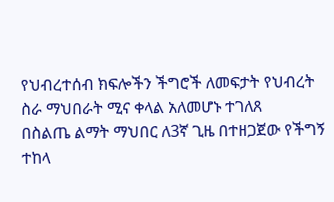የህብረተሰብ ክፍሎችን ችግሮች ለመፍታት የህብረት ስራ ማህበራት ሚና ቀላል አለመሆኑ ተገለጸ
በስልጤ ልማት ማህበር ለ3ኛ ጊዜ በተዘጋጀው የችግኝ ተከላ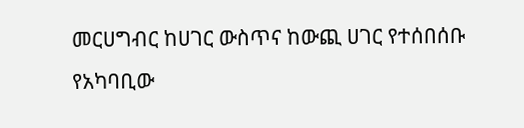መርሀግብር ከሀገር ውስጥና ከውጪ ሀገር የተሰበሰቡ የአካባቢው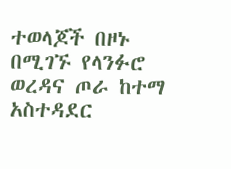ተወላጆች በዞኑ በሚገኙ የላንፉሮ ወረዳና ጦራ ከተማ አስተዳደር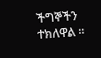ችግኞችን ተክለዋል ።